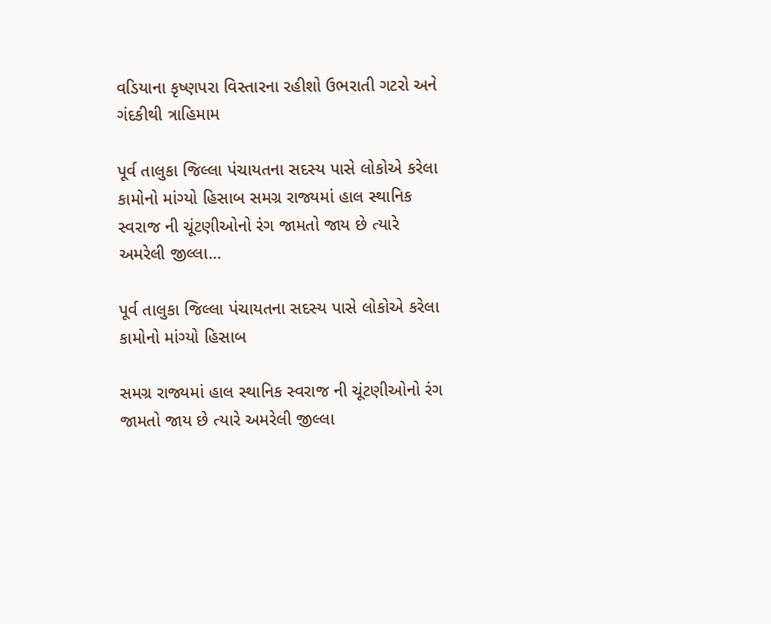વડિયાના કૃષ્ણપરા વિસ્તારના રહીશો ઉભરાતી ગટરો અને ગંદકીથી ત્રાહિમામ

પૂર્વ તાલુકા જિલ્લા પંચાયતના સદસ્ય પાસે લોકોએ કરેલા કામોનો માંગ્યો હિસાબ સમગ્ર રાજ્યમાં હાલ સ્થાનિક સ્વરાજ ની ચૂંટણીઓનો રંગ જામતો જાય છે ત્યારે અમરેલી જીલ્લા…

પૂર્વ તાલુકા જિલ્લા પંચાયતના સદસ્ય પાસે લોકોએ કરેલા કામોનો માંગ્યો હિસાબ

સમગ્ર રાજ્યમાં હાલ સ્થાનિક સ્વરાજ ની ચૂંટણીઓનો રંગ જામતો જાય છે ત્યારે અમરેલી જીલ્લા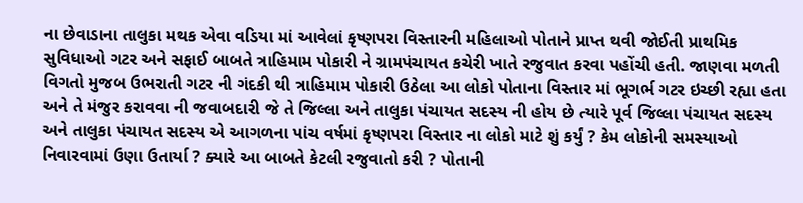ના છેવાડાના તાલુકા મથક એવા વડિયા માં આવેલાં કૃષ્ણપરા વિસ્તારની મહિલાઓ પોતાને પ્રાપ્ત થવી જોઈતી પ્રાથમિક સુવિધાઓ ગટર અને સફાઈ બાબતે ત્રાહિમામ પોકારી ને ગ્રામપંચાયત કચેરી ખાતે રજુવાત કરવા પહોંચી હતી. જાણવા મળતી વિગતો મુજબ ઉભરાતી ગટર ની ગંદકી થી ત્રાહિમામ પોકારી ઉઠેલા આ લોકો પોતાના વિસ્તાર માં ભૂગર્ભ ગટર ઇચ્છી રહ્યા હતા અને તે મંજુર કરાવવા ની જવાબદારી જે તે જિલ્લા અને તાલુકા પંચાયત સદસ્ય ની હોય છે ત્યારે પૂર્વ જિલ્લા પંચાયત સદસ્ય અને તાલુકા પંચાયત સદસ્ય એ આગળના પાંચ વર્ષમાં કૃષ્ણપરા વિસ્તાર ના લોકો માટે શું કર્યું ? કેમ લોકોની સમસ્યાઓ નિવારવામાં ઉણા ઉતાર્યા ? ક્યારે આ બાબતે કેટલી રજુવાતો કરી ? પોતાની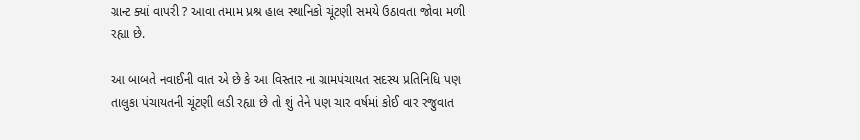ગ્રાન્ટ ક્યાં વાપરી ? આવા તમામ પ્રશ્ર હાલ સ્થાનિકો ચૂંટણી સમયે ઉઠાવતા જોવા મળી રહ્યા છે.

આ બાબતે નવાઈની વાત એ છે કે આ વિસ્તાર ના ગ્રામપંચાયત સદસ્ય પ્રતિનિધિ પણ તાલુકા પંચાયતની ચૂંટણી લડી રહ્યા છે તો શું તેને પણ ચાર વર્ષમાં કોઈ વાર રજુવાત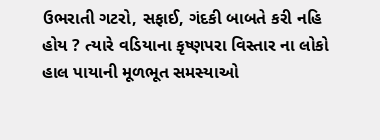ઉભરાતી ગટરો, સફાઈ, ગંદકી બાબતે કરી નહિ હોય ? ત્યારે વડિયાના કૃષ્ણપરા વિસ્તાર ના લોકો હાલ પાયાની મૂળભૂત સમસ્યાઓ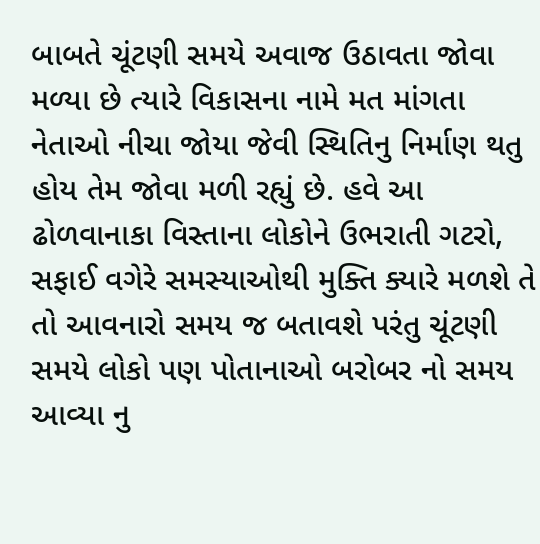બાબતે ચૂંટણી સમયે અવાજ ઉઠાવતા જોવા મળ્યા છે ત્યારે વિકાસના નામે મત માંગતા નેતાઓ નીચા જોયા જેવી સ્થિતિનુ નિર્માણ થતુ હોય તેમ જોવા મળી રહ્યું છે. હવે આ ઢોળવાનાકા વિસ્તાના લોકોને ઉભરાતી ગટરો, સફાઈ વગેરે સમસ્યાઓથી મુક્તિ ક્યારે મળશે તે તો આવનારો સમય જ બતાવશે પરંતુ ચૂંટણી સમયે લોકો પણ પોતાનાઓ બરોબર નો સમય આવ્યા નુ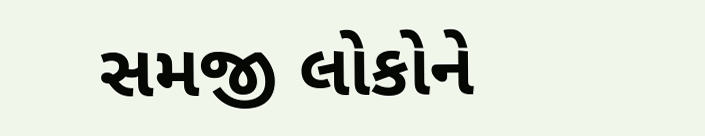સમજી લોકોને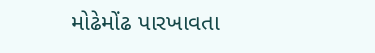મોઢેમોંઢ પારખાવતા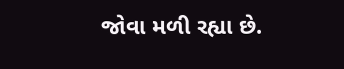જોવા મળી રહ્યા છે.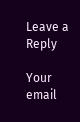Leave a Reply

Your email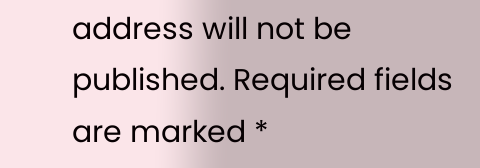address will not be published. Required fields are marked *